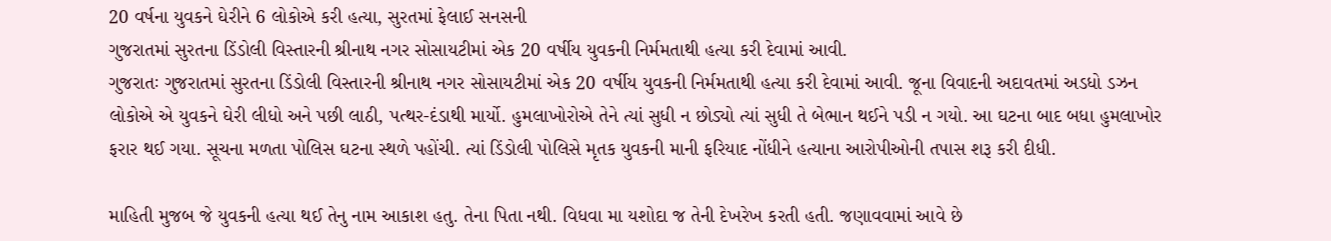20 વર્ષના યુવકને ઘેરીને 6 લોકોએ કરી હત્યા, સુરતમાં ફેલાઈ સનસની
ગુજરાતમાં સુરતના ડિંડોલી વિસ્તારની શ્રીનાથ નગર સોસાયટીમાં એક 20 વર્ષીય યુવકની નિર્મમતાથી હત્યા કરી દેવામાં આવી.
ગુજરાતઃ ગુજરાતમાં સુરતના ડિંડોલી વિસ્તારની શ્રીનાથ નગર સોસાયટીમાં એક 20 વર્ષીય યુવકની નિર્મમતાથી હત્યા કરી દેવામાં આવી. જૂના વિવાદની અદાવતમાં અડધો ડઝન લોકોએ એ યુવકને ઘેરી લીધો અને પછી લાઠી, પત્થર-દંડાથી માર્યો. હુમલાખોરોએ તેને ત્યાં સુધી ન છોડ્યો ત્યાં સુધી તે બેભાન થઈને પડી ન ગયો. આ ઘટના બાદ બધા હુમલાખોર ફરાર થઈ ગયા. સૂચના મળતા પોલિસ ઘટના સ્થળે પહોંચી. ત્યાં ડિંડોલી પોલિસે મૃતક યુવકની માની ફરિયાદ નોંધીને હત્યાના આરોપીઓની તપાસ શરૂ કરી દીધી.

માહિતી મુજબ જે યુવકની હત્યા થઈ તેનુ નામ આકાશ હતુ. તેના પિતા નથી. વિધવા મા યશોદા જ તેની દેખરેખ કરતી હતી. જણાવવામાં આવે છે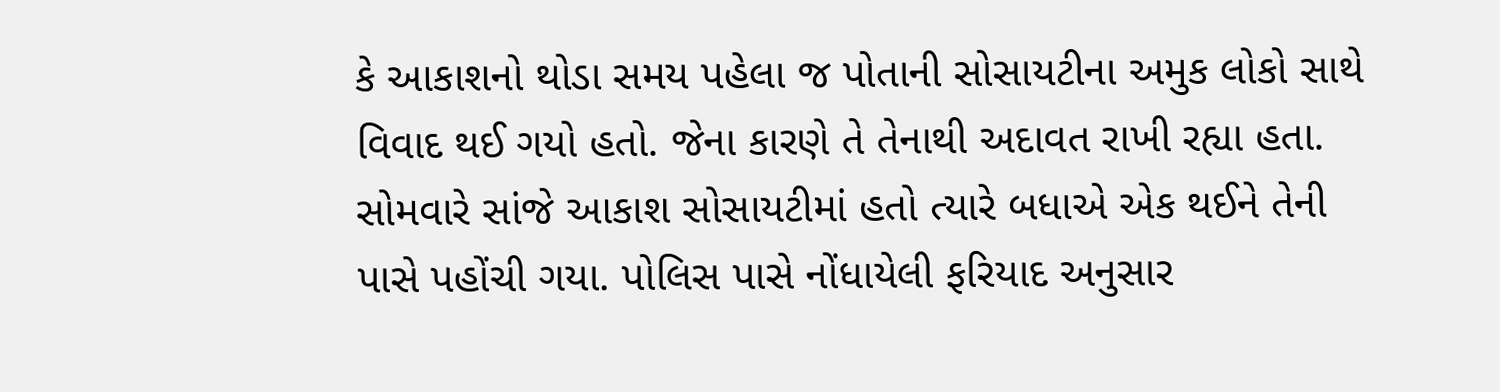કે આકાશનો થોડા સમય પહેલા જ પોતાની સોસાયટીના અમુક લોકો સાથે વિવાદ થઈ ગયો હતો. જેના કારણે તે તેનાથી અદાવત રાખી રહ્યા હતા. સોમવારે સાંજે આકાશ સોસાયટીમાં હતો ત્યારે બધાએ એક થઈને તેની પાસે પહોંચી ગયા. પોલિસ પાસે નોંધાયેલી ફરિયાદ અનુસાર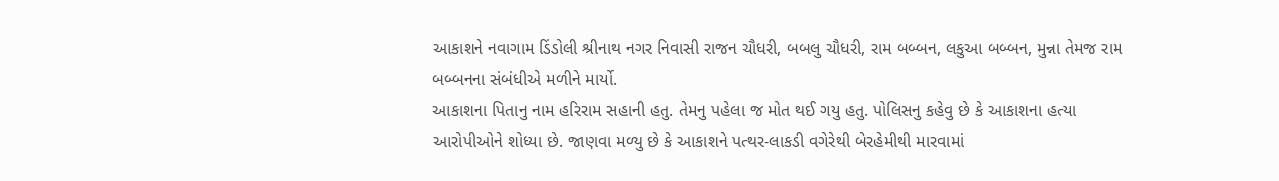આકાશને નવાગામ ડિંડોલી શ્રીનાથ નગર નિવાસી રાજન ચૌધરી, બબલુ ચૌધરી, રામ બબ્બન, લકુઆ બબ્બન, મુન્ના તેમજ રામ બબ્બનના સંબંધીએ મળીને માર્યો.
આકાશના પિતાનુ નામ હરિરામ સહાની હતુ. તેમનુ પહેલા જ મોત થઈ ગયુ હતુ. પોલિસનુ કહેવુ છે કે આકાશના હત્યા આરોપીઓને શોધ્યા છે. જાણવા મળ્યુ છે કે આકાશને પત્થર-લાકડી વગેરેથી બેરહેમીથી મારવામાં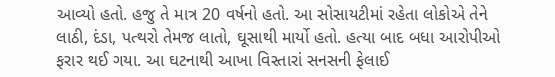આવ્યો હતો. હજુ તે માત્ર 20 વર્ષનો હતો. આ સોસાયટીમાં રહેતા લોકોએ તેને લાઠી, દંડા, પત્થરો તેમજ લાતો, ઘૂસાથી માર્યો હતો. હત્યા બાદ બધા આરોપીઓ ફરાર થઈ ગયા. આ ઘટનાથી આખા વિસ્તારાં સનસની ફેલાઈ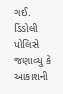ગઈ. ડિંડોલી પોલિસે જણાવ્યુ કે આકાશની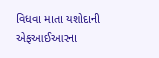વિધવા માતા યશોદાની એફઆઈઆરના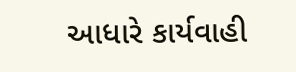આધારે કાર્યવાહી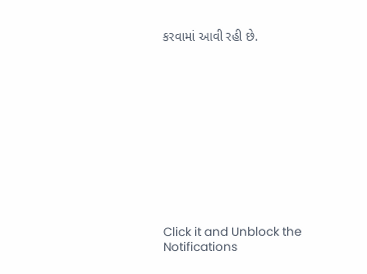કરવામાં આવી રહી છે.












Click it and Unblock the Notifications